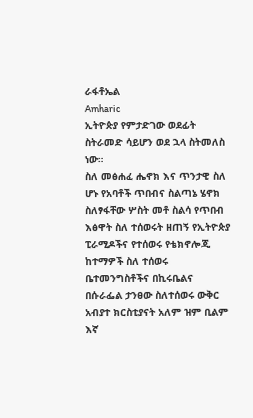ራፋቶኤል
Amharic
ኢትዮጵያ የምታድገው ወደፊት ስትራመድ ሳይሆን ወደ ኋላ ስትመለስ ነው።
ስለ መፅሐፈ ሔኖክ እና ጥንታዊ ስለ ሆኑ የአባቶች ጥበብና ስልጣኔ ሄኖክ ስለፃፋቸው ሦስት መቶ ስልሳ የጥበብ እፅዋት ስለ ተሰወሩት ዘጠኝ የኢትዮጵያ ፒራሚዶችና የተሰወሩ የቴክኖሎጂ ከተማዎች ስለ ተሰወሩ ቤተመንግስቶችና በኪሩቤልና በሱራፌል ታንፀው ስለተሰወሩ ውቅር አብያተ ክርስቲያናት አለም ዝም ቢልም እኛ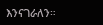እንናገራለን።